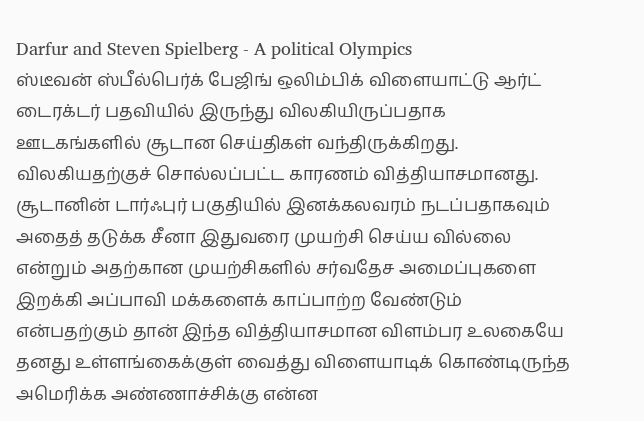Darfur and Steven Spielberg - A political Olympics
ஸ்டீவன் ஸ்பீல்பெர்க் பேஜிங் ஒலிம்பிக் விளையாட்டு ஆர்ட் டைரக்டர் பதவியில் இருந்து விலகியிருப்பதாக ஊடகங்களில் சூடான செய்திகள் வந்திருக்கிறது. விலகியதற்குச் சொல்லப்பட்ட காரணம் வித்தியாசமானது. சூடானின் டார்ஃபுர் பகுதியில் இனக்கலவரம் நடப்பதாகவும் அதைத் தடுக்க சீனா இதுவரை முயற்சி செய்ய வில்லை என்றும் அதற்கான முயற்சிகளில் சர்வதேச அமைப்புகளை இறக்கி அப்பாவி மக்களைக் காப்பாற்ற வேண்டும் என்பதற்கும் தான் இந்த வித்தியாசமான விளம்பர உலகையே தனது உள்ளங்கைக்குள் வைத்து விளையாடிக் கொண்டிருந்த அமெரிக்க அண்ணாச்சிக்கு என்ன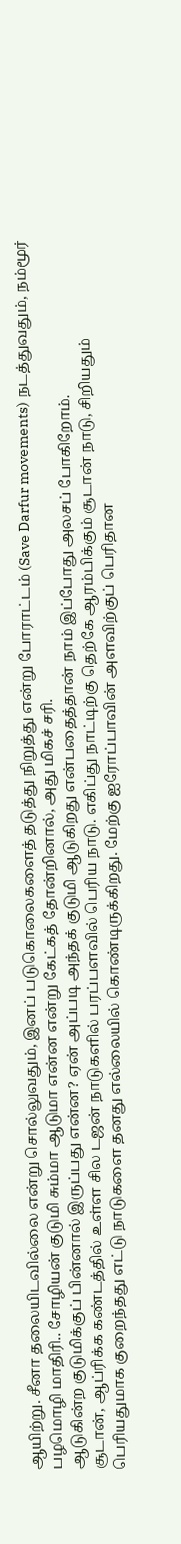ஆயிற்று. சீனா தலையிடவில்லை என்று சொல்லுவதும், இனப் படுகொலைகளைத் தடுத்து நிறுத்து என்று போராட்டம் (Save Darfur movements) நடத்துவதும், நம்மூர் பழமொழி மாதிரி.. சோழியன் குடுமி சும்மா ஆடுமா என்ன என்று கேட்கத் தோன்றினால், அது மிகச் சரி.
ஆடுகின்ற குடுமிக்குப் பின்னால் இருப்பது என்ன? ஏன் அப்படி அந்தக் குடுமி ஆடுகிறது என்பதைத்தான் நாம் இப்போது அலசப் போகிறோம்.
சூடான், ஆப்ரிக்க கண்டத்தில் உள்ள சில டஜன் நாடுகளில் பரப்பளவில் பெரிய நாடு. எகிப்து நாட்டிற்கு தெற்கே ஆரம்பிக்கும் சூடான் நாடு, சிறியதும் பெரியதுமாக குறைந்தது எட்டு நாடுகளை தனது எல்லையில் கொண்டிருக்கிறது. மேற்கு ஐரோப்பாவின் அளவிற்குப் பெரிதான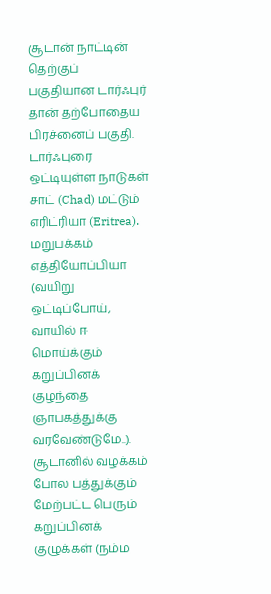சூடான் நாட்டின் தெற்குப் பகுதியான டார்ஃபுர் தான் தற்போதைய பிரச்னைப் பகுதி. டார்ஃபுரை ஒட்டியுள்ள நாடுகள் சாட் (Chad) மட்டும் எரிட்ரியா (Eritrea). மறுபக்கம் எத்தியோப்பியா (வயிறு ஒட்டிப்போய், வாயில் ஈ மொய்க்கும் கறுப்பினக் குழந்தை ஞாபகத்துக்கு வரவேண்டுமே..). சூடானில் வழக்கம் போல பத்துக்கும் மேற்பட்ட பெரும் கறுப்பினக் குழுக்கள் (நம்ம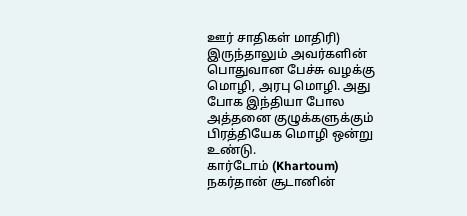ஊர் சாதிகள் மாதிரி) இருந்தாலும் அவர்களின் பொதுவான பேச்சு வழக்கு மொழி, அரபு மொழி. அது போக இந்தியா போல அத்தனை குழுக்களுக்கும் பிரத்தியேக மொழி ஒன்று உண்டு.
கார்டோம் (Khartoum) நகர்தான் சூடானின்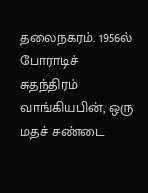தலைநகரம். 1956ல் போராடிச் சுதந்திரம் வாங்கியபின், ஒரு மதச் சண்டை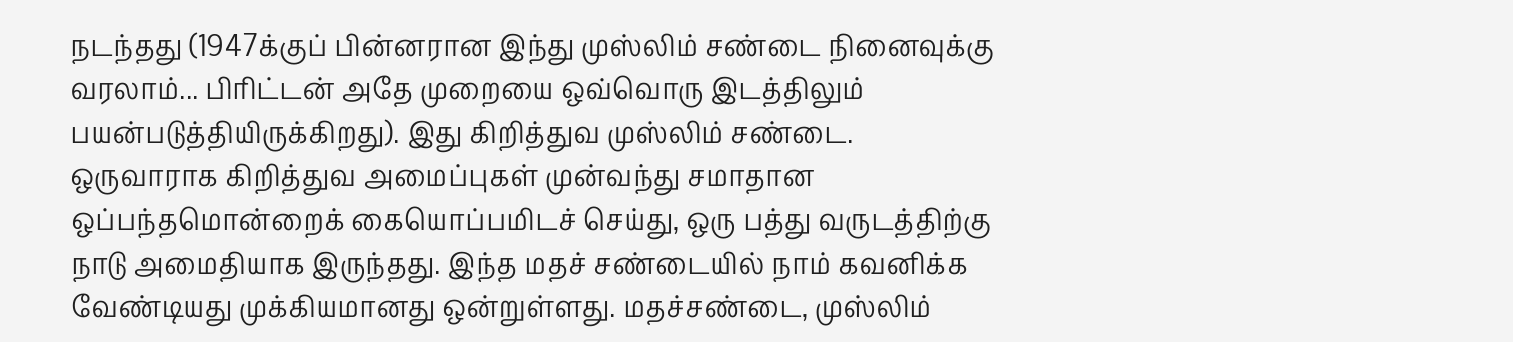நடந்தது (1947க்குப் பின்னரான இந்து முஸ்லிம் சண்டை நினைவுக்கு வரலாம்... பிரிட்டன் அதே முறையை ஒவ்வொரு இடத்திலும் பயன்படுத்தியிருக்கிறது). இது கிறித்துவ முஸ்லிம் சண்டை. ஒருவாராக கிறித்துவ அமைப்புகள் முன்வந்து சமாதான ஒப்பந்தமொன்றைக் கையொப்பமிடச் செய்து, ஒரு பத்து வருடத்திற்கு நாடு அமைதியாக இருந்தது. இந்த மதச் சண்டையில் நாம் கவனிக்க வேண்டியது முக்கியமானது ஒன்றுள்ளது. மதச்சண்டை, முஸ்லிம்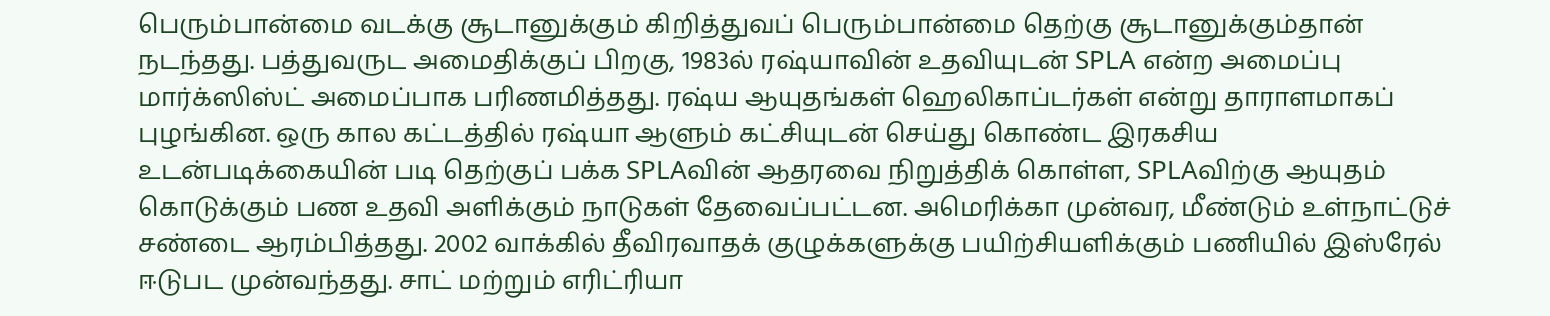பெரும்பான்மை வடக்கு சூடானுக்கும் கிறித்துவப் பெரும்பான்மை தெற்கு சூடானுக்கும்தான் நடந்தது. பத்துவருட அமைதிக்குப் பிறகு, 1983ல் ரஷ்யாவின் உதவியுடன் SPLA என்ற அமைப்பு மார்க்ஸிஸ்ட் அமைப்பாக பரிணமித்தது. ரஷ்ய ஆயுதங்கள் ஹெலிகாப்டர்கள் என்று தாராளமாகப் புழங்கின. ஒரு கால கட்டத்தில் ரஷ்யா ஆளும் கட்சியுடன் செய்து கொண்ட இரகசிய உடன்படிக்கையின் படி தெற்குப் பக்க SPLAவின் ஆதரவை நிறுத்திக் கொள்ள, SPLAவிற்கு ஆயுதம் கொடுக்கும் பண உதவி அளிக்கும் நாடுகள் தேவைப்பட்டன. அமெரிக்கா முன்வர, மீண்டும் உள்நாட்டுச் சண்டை ஆரம்பித்தது. 2002 வாக்கில் தீவிரவாதக் குழுக்களுக்கு பயிற்சியளிக்கும் பணியில் இஸ்ரேல் ஈடுபட முன்வந்தது. சாட் மற்றும் எரிட்ரியா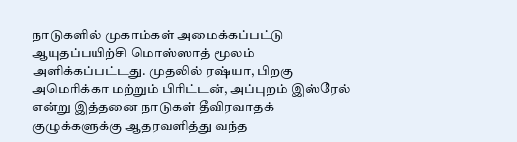நாடுகளில் முகாம்கள் அமைக்கப்பட்டு ஆயுதப்பயிற்சி மொஸ்ஸாத் மூலம் அளிக்கப்பட்டது. முதலில் ரஷ்யா, பிறகு அமெரிக்கா மற்றும் பிரிட்டன், அப்புறம் இஸ்ரேல் என்று இத்தனை நாடுகள் தீவிரவாதக் குழுக்களுக்கு ஆதரவளித்து வந்த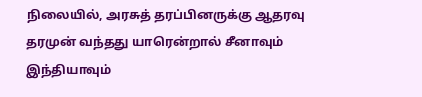நிலையில், அரசுத் தரப்பினருக்கு ஆதரவு தரமுன் வந்தது யாரென்றால் சீனாவும் இந்தியாவும்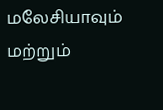மலேசியாவும் மற்றும்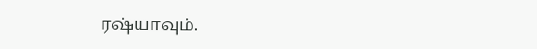ரஷ்யாவும்.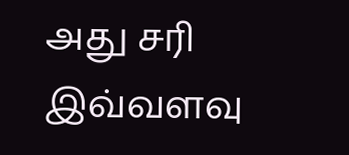அது சரி இவ்வளவு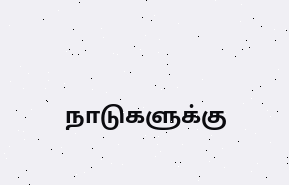நாடுகளுக்கு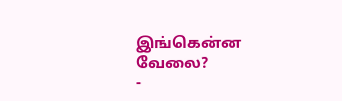இங்கென்ன வேலை?
-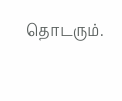தொடரும்.